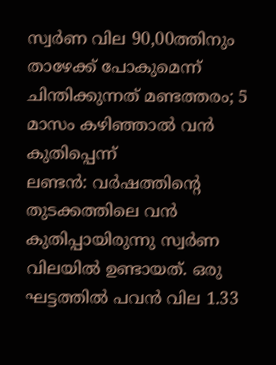സ്വർണ വില 90,00ത്തിനും താഴേക്ക് പോകുമെന്ന് ചിന്തിക്കുന്നത് മണ്ടത്തരം; 5 മാസം കഴിഞ്ഞാൽ വൻ കുതിപ്പെന്ന്
ലണ്ടൻ: വർഷത്തിന്റെ തുടക്കത്തിലെ വൻ കുതിപ്പായിരുന്നു സ്വർണ വിലയിൽ ഉണ്ടായത്. ഒരു ഘട്ടത്തിൽ പവൻ വില 1.33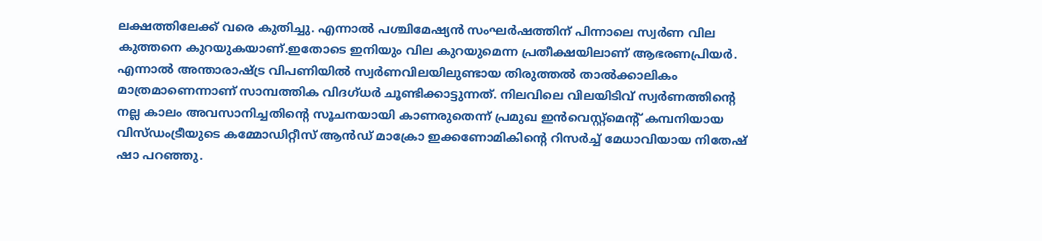ലക്ഷത്തിലേക്ക് വരെ കുതിച്ചു. എന്നാൽ പശ്ചിമേഷ്യൻ സംഘർഷത്തിന് പിന്നാലെ സ്വർണ വില കുത്തനെ കുറയുകയാണ്.ഇതോടെ ഇനിയും വില കുറയുമെന്ന പ്രതീക്ഷയിലാണ് ആഭരണപ്രിയർ.
എന്നാൽ അന്താരാഷ്ട്ര വിപണിയിൽ സ്വർണവിലയിലുണ്ടായ തിരുത്തൽ താൽക്കാലികം മാത്രമാണെന്നാണ് സാമ്പത്തിക വിദഗ്ധർ ചൂണ്ടിക്കാട്ടുന്നത്. നിലവിലെ വിലയിടിവ് സ്വർണത്തിന്റെ നല്ല കാലം അവസാനിച്ചതിന്റെ സൂചനയായി കാണരുതെന്ന് പ്രമുഖ ഇൻവെസ്റ്റ്മെന്റ് കമ്പനിയായ വിസ്ഡംട്രീയുടെ കമ്മോഡിറ്റീസ് ആൻഡ് മാക്രോ ഇക്കണോമികിൻ്റെ റിസർച്ച് മേധാവിയായ നിതേഷ് ഷാ പറഞ്ഞു.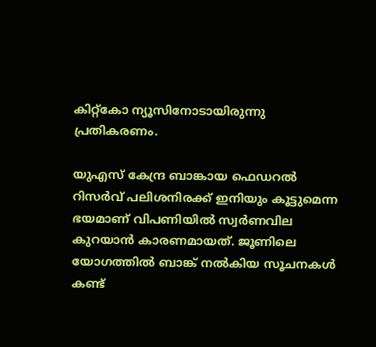കിറ്റ്കോ ന്യൂസിനോടായിരുന്നു പ്രതികരണം.

യുഎസ് കേന്ദ്ര ബാങ്കായ ഫെഡറൽ റിസർവ് പലിശനിരക്ക് ഇനിയും കൂട്ടുമെന്ന ഭയമാണ് വിപണിയിൽ സ്വർണവില കുറയാൻ കാരണമായത്. ജൂണിലെ യോഗത്തിൽ ബാങ്ക് നൽകിയ സൂചനകൾ കണ്ട്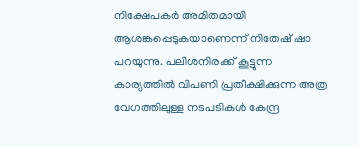നിക്ഷേപകർ അമിതമായി ആശങ്കപ്പെടുകയാണെന്ന് നിതേഷ് ഷാ പറയുന്നു. പലിശനിരക്ക് കൂട്ടുന്ന കാര്യത്തിൽ വിപണി പ്രതീക്ഷിക്കുന്ന അത്ര വേഗത്തിലുള്ള നടപടികൾ കേന്ദ്ര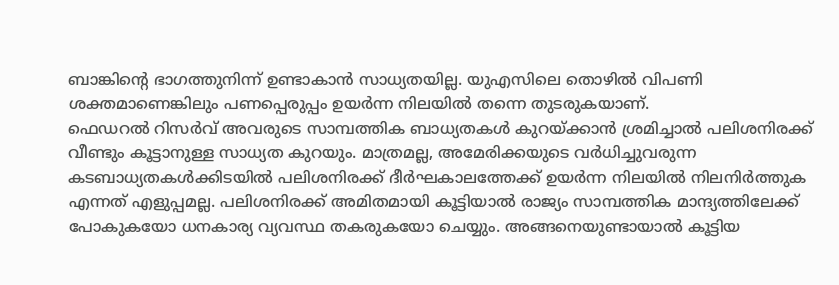ബാങ്കിന്റെ ഭാഗത്തുനിന്ന് ഉണ്ടാകാൻ സാധ്യതയില്ല. യുഎസിലെ തൊഴിൽ വിപണി ശക്തമാണെങ്കിലും പണപ്പെരുപ്പം ഉയർന്ന നിലയിൽ തന്നെ തുടരുകയാണ്.
ഫെഡറൽ റിസർവ് അവരുടെ സാമ്പത്തിക ബാധ്യതകൾ കുറയ്ക്കാൻ ശ്രമിച്ചാൽ പലിശനിരക്ക് വീണ്ടും കൂട്ടാനുള്ള സാധ്യത കുറയും. മാത്രമല്ല, അമേരിക്കയുടെ വർധിച്ചുവരുന്ന കടബാധ്യതകൾക്കിടയിൽ പലിശനിരക്ക് ദീർഘകാലത്തേക്ക് ഉയർന്ന നിലയിൽ നിലനിർത്തുക എന്നത് എളുപ്പമല്ല. പലിശനിരക്ക് അമിതമായി കൂട്ടിയാൽ രാജ്യം സാമ്പത്തിക മാന്ദ്യത്തിലേക്ക് പോകുകയോ ധനകാര്യ വ്യവസ്ഥ തകരുകയോ ചെയ്യും. അങ്ങനെയുണ്ടായാൽ കൂട്ടിയ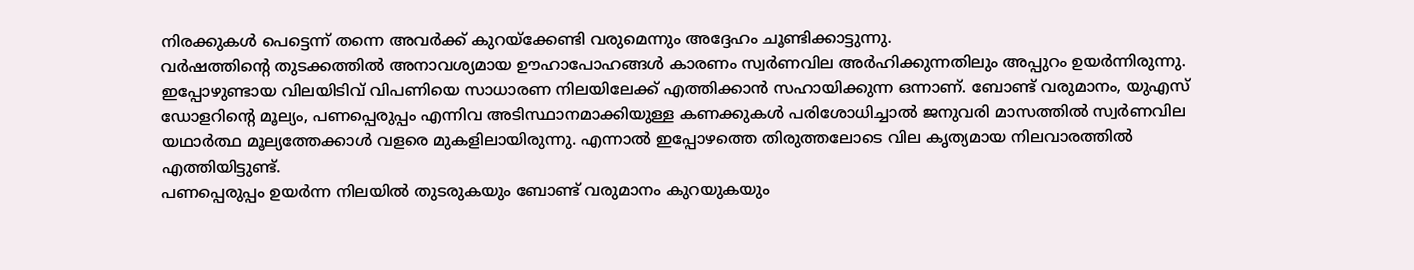നിരക്കുകൾ പെട്ടെന്ന് തന്നെ അവർക്ക് കുറയ്ക്കേണ്ടി വരുമെന്നും അദ്ദേഹം ചൂണ്ടിക്കാട്ടുന്നു.
വർഷത്തിന്റെ തുടക്കത്തിൽ അനാവശ്യമായ ഊഹാപോഹങ്ങൾ കാരണം സ്വർണവില അർഹിക്കുന്നതിലും അപ്പുറം ഉയർന്നിരുന്നു. ഇപ്പോഴുണ്ടായ വിലയിടിവ് വിപണിയെ സാധാരണ നിലയിലേക്ക് എത്തിക്കാൻ സഹായിക്കുന്ന ഒന്നാണ്. ബോണ്ട് വരുമാനം, യുഎസ് ഡോളറിന്റെ മൂല്യം, പണപ്പെരുപ്പം എന്നിവ അടിസ്ഥാനമാക്കിയുള്ള കണക്കുകൾ പരിശോധിച്ചാൽ ജനുവരി മാസത്തിൽ സ്വർണവില യഥാർത്ഥ മൂല്യത്തേക്കാൾ വളരെ മുകളിലായിരുന്നു. എന്നാൽ ഇപ്പോഴത്തെ തിരുത്തലോടെ വില കൃത്യമായ നിലവാരത്തിൽ എത്തിയിട്ടുണ്ട്.
പണപ്പെരുപ്പം ഉയർന്ന നിലയിൽ തുടരുകയും ബോണ്ട് വരുമാനം കുറയുകയും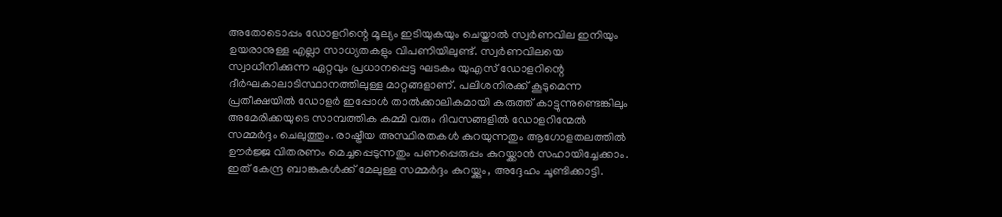അതോടൊപ്പം ഡോളറിന്റെ മൂല്യം ഇടിയുകയും ചെയ്താൽ സ്വർണവില ഇനിയും ഉയരാനുള്ള എല്ലാ സാധ്യതകളും വിപണിയിലുണ്ട്. സ്വർണവിലയെ സ്വാധീനിക്കുന്ന ഏറ്റവും പ്രധാനപ്പെട്ട ഘടകം യുഎസ് ഡോളറിന്റെ ദീർഘകാലാടിസ്ഥാനത്തിലുള്ള മാറ്റങ്ങളാണ്. പലിശനിരക്ക് കൂടുമെന്ന പ്രതീക്ഷയിൽ ഡോളർ ഇപ്പോൾ താൽക്കാലികമായി കരുത്ത് കാട്ടുന്നുണ്ടെങ്കിലും അമേരിക്കയുടെ സാമ്പത്തിക കമ്മി വരും ദിവസങ്ങളിൽ ഡോളറിന്മേൽ സമ്മർദ്ദം ചെലുത്തും. രാഷ്ട്രീയ അസ്ഥിരതകൾ കുറയുന്നതും ആഗോളതലത്തിൽ ഊർജ്ജ വിതരണം മെച്ചപ്പെടുന്നതും പണപ്പെരുപ്പം കുറയ്ക്കാൻ സഹായിച്ചേക്കാം. ഇത് കേന്ദ്ര ബാങ്കുകൾക്ക് മേലുള്ള സമ്മർദ്ദം കുറയ്ക്കും, അദ്ദേഹം ചൂണ്ടിക്കാട്ടി.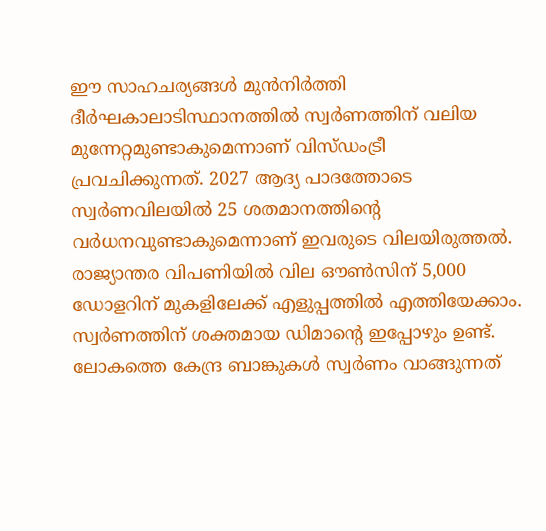ഈ സാഹചര്യങ്ങൾ മുൻനിർത്തി ദീർഘകാലാടിസ്ഥാനത്തിൽ സ്വർണത്തിന് വലിയ മുന്നേറ്റമുണ്ടാകുമെന്നാണ് വിസ്ഡംട്രീ പ്രവചിക്കുന്നത്. 2027 ആദ്യ പാദത്തോടെ സ്വർണവിലയിൽ 25 ശതമാനത്തിന്റെ വർധനവുണ്ടാകുമെന്നാണ് ഇവരുടെ വിലയിരുത്തൽ. രാജ്യാന്തര വിപണിയിൽ വില ഔൺസിന് 5,000 ഡോളറിന് മുകളിലേക്ക് എളുപ്പത്തിൽ എത്തിയേക്കാം.
സ്വർണത്തിന് ശക്തമായ ഡിമാൻ്റെ ഇപ്പോഴും ഉണ്ട്. ലോകത്തെ കേന്ദ്ര ബാങ്കുകൾ സ്വർണം വാങ്ങുന്നത്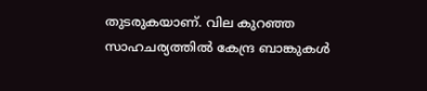തുടരുകയാണ്. വില കുറഞ്ഞ സാഹചര്യത്തിൽ കേന്ദ്ര ബാങ്കുകൾ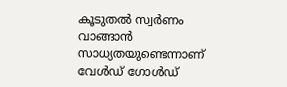കൂടുതൽ സ്വർണം വാങ്ങാൻ സാധ്യതയുണ്ടെന്നാണ് വേൾഡ് ഗോൾഡ്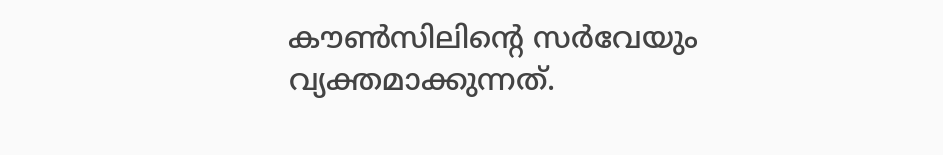കൗൺസിലിന്റെ സർവേയും വ്യക്തമാക്കുന്നത്.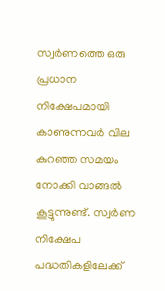സ്വർണത്തെ ഒരു പ്രധാന നിക്ഷേപമായി കാണുന്നവർ വില കുറഞ്ഞ സമയം നോക്കി വാങ്ങൽ കൂട്ടുന്നുണ്ട്. സ്വർണ നിക്ഷേപ പദ്ധതികളിലേക്ക്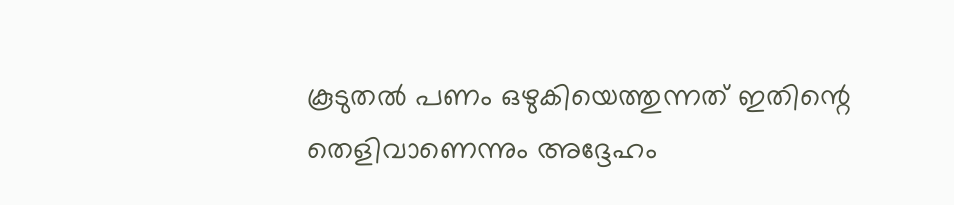കൂടുതൽ പണം ഒഴുകിയെത്തുന്നത് ഇതിന്റെ തെളിവാണെന്നും അദ്ദേഹം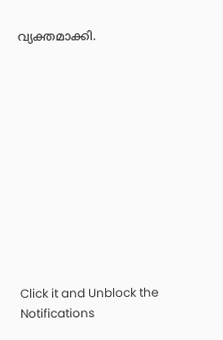വ്യക്തമാക്കി.












Click it and Unblock the Notifications